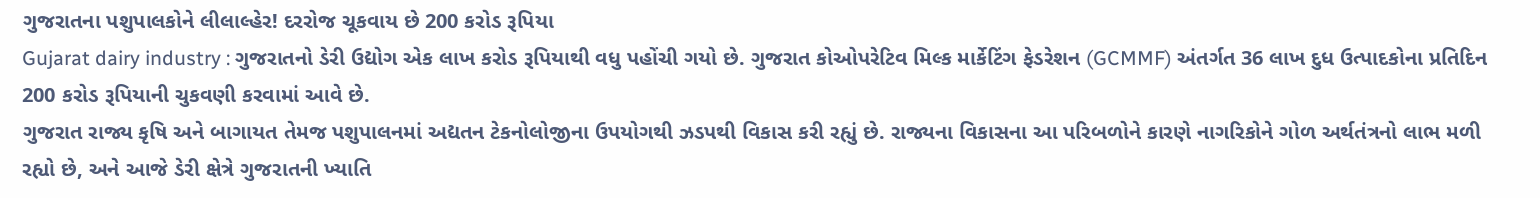ગુજરાતના પશુપાલકોને લીલાલ્હેર! દરરોજ ચૂકવાય છે 200 કરોડ રૂપિયા
Gujarat dairy industry : ગુજરાતનો ડેરી ઉદ્યોગ એક લાખ કરોડ રૂપિયાથી વધુ પહોંચી ગયો છે. ગુજરાત કોઓપરેટિવ મિલ્ક માર્કેટિંગ ફેડરેશન (GCMMF) અંતર્ગત 36 લાખ દુધ ઉત્પાદકોના પ્રતિદિન 200 કરોડ રૂપિયાની ચુકવણી કરવામાં આવે છે.
ગુજરાત રાજ્ય કૃષિ અને બાગાયત તેમજ પશુપાલનમાં અદ્યતન ટેકનોલોજીના ઉપયોગથી ઝડપથી વિકાસ કરી રહ્યું છે. રાજ્યના વિકાસના આ પરિબળોને કારણે નાગરિકોને ગોળ અર્થતંત્રનો લાભ મળી રહ્યો છે, અને આજે ડેરી ક્ષેત્રે ગુજરાતની ખ્યાતિ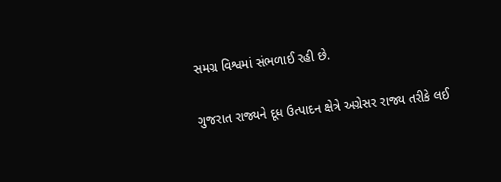સમગ્ર વિશ્વમાં સંભળાઈ રહી છે.

ગુજરાત રાજ્યને દૂધ ઉત્પાદન ક્ષેત્રે અગ્રેસર રાજ્ય તરીકે લઈ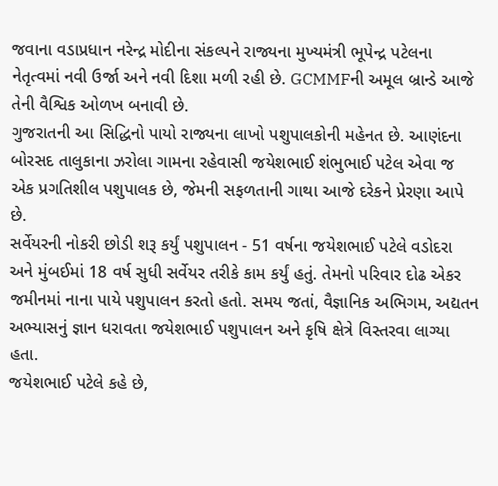જવાના વડાપ્રધાન નરેન્દ્ર મોદીના સંકલ્પને રાજ્યના મુખ્યમંત્રી ભૂપેન્દ્ર પટેલના નેતૃત્વમાં નવી ઉર્જા અને નવી દિશા મળી રહી છે. GCMMFની અમૂલ બ્રાન્ડે આજે તેની વૈશ્વિક ઓળખ બનાવી છે.
ગુજરાતની આ સિદ્ધિનો પાયો રાજ્યના લાખો પશુપાલકોની મહેનત છે. આણંદના બોરસદ તાલુકાના ઝરોલા ગામના રહેવાસી જયેશભાઈ શંભુભાઈ પટેલ એવા જ એક પ્રગતિશીલ પશુપાલક છે, જેમની સફળતાની ગાથા આજે દરેકને પ્રેરણા આપે છે.
સર્વેયરની નોકરી છોડી શરૂ કર્યું પશુપાલન - 51 વર્ષના જયેશભાઈ પટેલે વડોદરા અને મુંબઈમાં 18 વર્ષ સુધી સર્વેયર તરીકે કામ કર્યું હતું. તેમનો પરિવાર દોઢ એકર જમીનમાં નાના પાયે પશુપાલન કરતો હતો. સમય જતાં, વૈજ્ઞાનિક અભિગમ, અદ્યતન અભ્યાસનું જ્ઞાન ધરાવતા જયેશભાઈ પશુપાલન અને કૃષિ ક્ષેત્રે વિસ્તરવા લાગ્યા હતા.
જયેશભાઈ પટેલે કહે છે,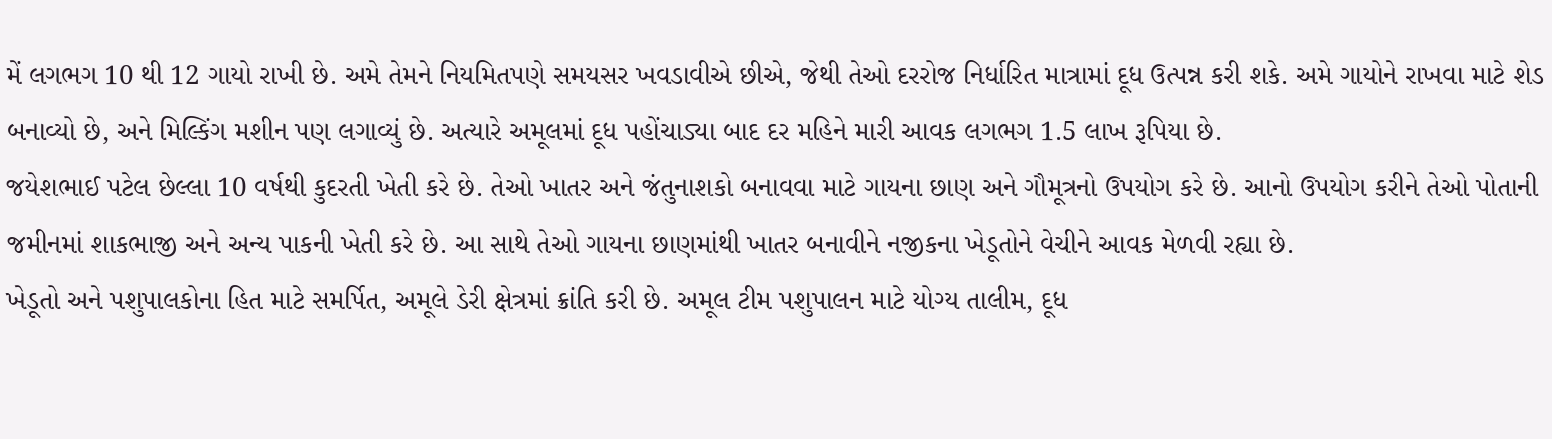મેં લગભગ 10 થી 12 ગાયો રાખી છે. અમે તેમને નિયમિતપણે સમયસર ખવડાવીએ છીએ, જેથી તેઓ દરરોજ નિર્ધારિત માત્રામાં દૂધ ઉત્પન્ન કરી શકે. અમે ગાયોને રાખવા માટે શેડ બનાવ્યો છે, અને મિલ્કિંગ મશીન પણ લગાવ્યું છે. અત્યારે અમૂલમાં દૂધ પહોંચાડ્યા બાદ દર મહિને મારી આવક લગભગ 1.5 લાખ રૂપિયા છે.
જયેશભાઈ પટેલ છેલ્લા 10 વર્ષથી કુદરતી ખેતી કરે છે. તેઓ ખાતર અને જંતુનાશકો બનાવવા માટે ગાયના છાણ અને ગૌમૂત્રનો ઉપયોગ કરે છે. આનો ઉપયોગ કરીને તેઓ પોતાની જમીનમાં શાકભાજી અને અન્ય પાકની ખેતી કરે છે. આ સાથે તેઓ ગાયના છાણમાંથી ખાતર બનાવીને નજીકના ખેડૂતોને વેચીને આવક મેળવી રહ્યા છે.
ખેડૂતો અને પશુપાલકોના હિત માટે સમર્પિત, અમૂલે ડેરી ક્ષેત્રમાં ક્રાંતિ કરી છે. અમૂલ ટીમ પશુપાલન માટે યોગ્ય તાલીમ, દૂધ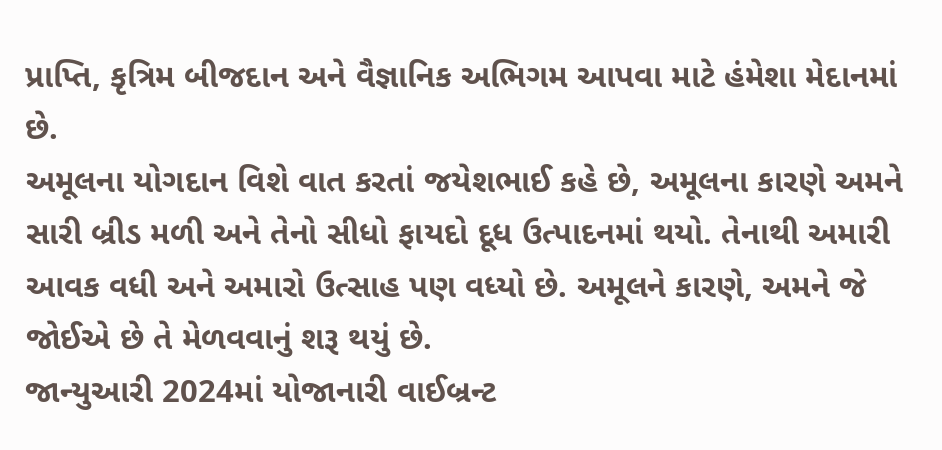પ્રાપ્તિ, કૃત્રિમ બીજદાન અને વૈજ્ઞાનિક અભિગમ આપવા માટે હંમેશા મેદાનમાં છે.
અમૂલના યોગદાન વિશે વાત કરતાં જયેશભાઈ કહે છે, અમૂલના કારણે અમને સારી બ્રીડ મળી અને તેનો સીધો ફાયદો દૂધ ઉત્પાદનમાં થયો. તેનાથી અમારી આવક વધી અને અમારો ઉત્સાહ પણ વધ્યો છે. અમૂલને કારણે, અમને જે જોઈએ છે તે મેળવવાનું શરૂ થયું છે.
જાન્યુઆરી 2024માં યોજાનારી વાઈબ્રન્ટ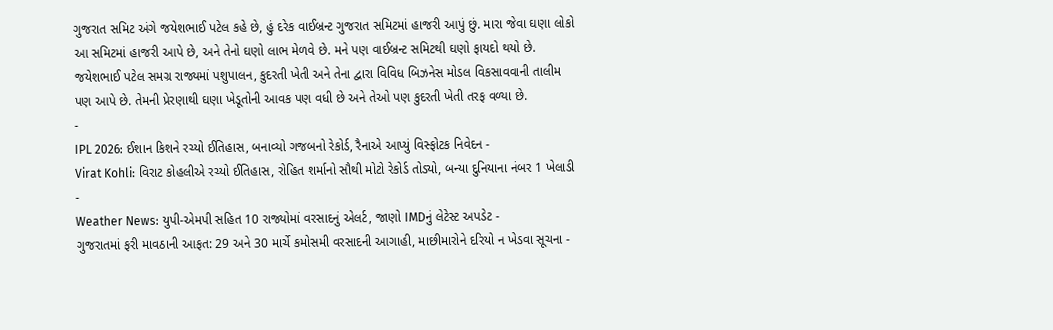ગુજરાત સમિટ અંગે જયેશભાઈ પટેલ કહે છે, હું દરેક વાઈબ્રન્ટ ગુજરાત સમિટમાં હાજરી આપું છું. મારા જેવા ઘણા લોકો આ સમિટમાં હાજરી આપે છે, અને તેનો ઘણો લાભ મેળવે છે. મને પણ વાઈબ્રન્ટ સમિટથી ઘણો ફાયદો થયો છે.
જયેશભાઈ પટેલ સમગ્ર રાજ્યમાં પશુપાલન, કુદરતી ખેતી અને તેના દ્વારા વિવિધ બિઝનેસ મોડલ વિકસાવવાની તાલીમ પણ આપે છે. તેમની પ્રેરણાથી ઘણા ખેડૂતોની આવક પણ વધી છે અને તેઓ પણ કુદરતી ખેતી તરફ વળ્યા છે.
-
IPL 2026: ઈશાન કિશને રચ્યો ઈતિહાસ, બનાવ્યો ગજબનો રેકોર્ડ, રૈનાએ આપ્યું વિસ્ફોટક નિવેદન -
Virat Kohli: વિરાટ કોહલીએ રચ્યો ઈતિહાસ, રોહિત શર્માનો સૌથી મોટો રેકોર્ડ તોડ્યો, બન્યા દુનિયાના નંબર 1 ખેલાડી -
Weather News: યુપી-એમપી સહિત 10 રાજ્યોમાં વરસાદનું એલર્ટ, જાણો IMDનું લેટેસ્ટ અપડેટ -
ગુજરાતમાં ફરી માવઠાની આફત: 29 અને 30 માર્ચે કમોસમી વરસાદની આગાહી, માછીમારોને દરિયો ન ખેડવા સૂચના -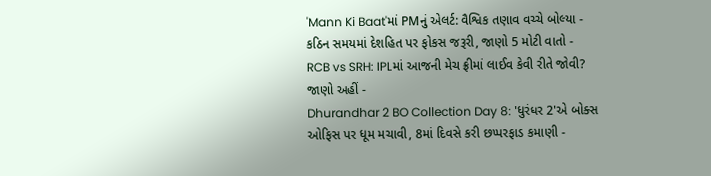'Mann Ki Baat'માં PMનું એલર્ટ: વૈશ્વિક તણાવ વચ્ચે બોલ્યા - કઠિન સમયમાં દેશહિત પર ફોકસ જરૂરી, જાણો 5 મોટી વાતો -
RCB vs SRH: IPLમાં આજની મેચ ફ્રીમાં લાઈવ કેવી રીતે જોવી? જાણો અહીં -
Dhurandhar 2 BO Collection Day 8: 'ધુરંધર 2'એ બોક્સ ઓફિસ પર ધૂમ મચાવી, 8માં દિવસે કરી છપ્પરફાડ કમાણી -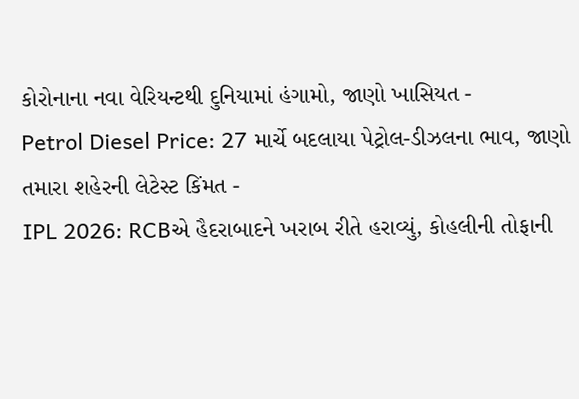કોરોનાના નવા વેરિયન્ટથી દુનિયામાં હંગામો, જાણો ખાસિયત -
Petrol Diesel Price: 27 માર્ચે બદલાયા પેટ્રોલ-ડીઝલના ભાવ, જાણો તમારા શહેરની લેટેસ્ટ કિંમત -
IPL 2026: RCBએ હૈદરાબાદને ખરાબ રીતે હરાવ્યું, કોહલીની તોફાની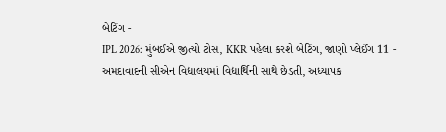બેટિંગ -
IPL 2026: મુંબઈએ જીત્યો ટોસ, KKR પહેલા કરશે બેટિંગ, જાણો પ્લેઈંગ 11 -
અમદાવાદની સીએન વિદ્યાલયમાં વિદ્યાર્થિની સાથે છેડતી, અધ્યાપક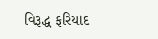વિરૂદ્ધ ફરિયાદ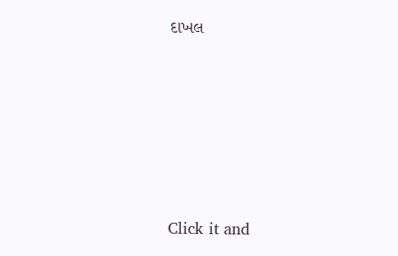દાખલ








Click it and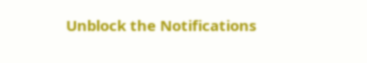Unblock the Notifications